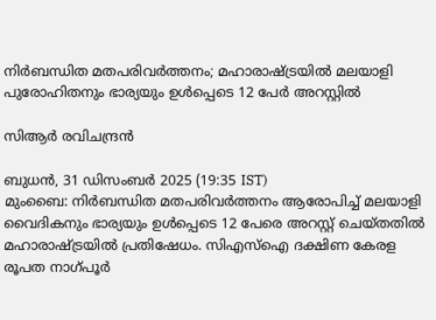നിര്‍ബന്ധിത മതപരിവര്‍ത്തനം; മഹാരാഷ്ട്രയില്‍ മലയാളി പുരോഹിതനും ഭാര്യയും ഉള്‍പ്പെടെ 12 പേര്‍ അറസ്റ്റില്‍

സിആര്‍ രവിചന്ദ്രന്‍

ബുധന്‍, 31 ഡിസം‌ബര്‍ 2025 (19:35 IST)
മുംബൈ: നിര്‍ബന്ധിത മതപരിവര്‍ത്തനം ആരോപിച്ച് മലയാളി വൈദികനും ഭാര്യയും ഉള്‍പ്പെടെ 12 പേരെ അറസ്റ്റ് ചെയ്തതില്‍ മഹാരാഷ്ട്രയില്‍ പ്രതിഷേധം. സിഎസ്ഐ ദക്ഷിണ കേരള രൂപത നാഗ്പൂര്‍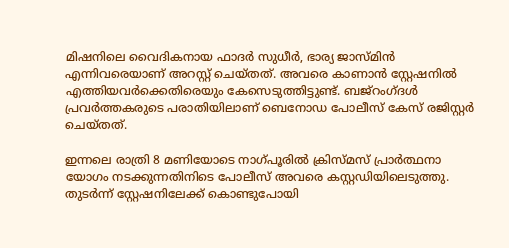മിഷനിലെ വൈദികനായ ഫാദര്‍ സുധീര്‍, ഭാര്യ ജാസ്മിന്‍ എന്നിവരെയാണ് അറസ്റ്റ് ചെയ്തത്. അവരെ കാണാന്‍ സ്റ്റേഷനില്‍ എത്തിയവര്‍ക്കെതിരെയും കേസെടുത്തിട്ടുണ്ട്. ബജ്റംഗ്ദള്‍ പ്രവര്‍ത്തകരുടെ പരാതിയിലാണ് ബെനോഡ പോലീസ് കേസ് രജിസ്റ്റര്‍ ചെയ്തത്.

ഇന്നലെ രാത്രി 8 മണിയോടെ നാഗ്പൂരില്‍ ക്രിസ്മസ് പ്രാര്‍ത്ഥനാ യോഗം നടക്കുന്നതിനിടെ പോലീസ് അവരെ കസ്റ്റഡിയിലെടുത്തു. തുടര്‍ന്ന് സ്റ്റേഷനിലേക്ക് കൊണ്ടുപോയി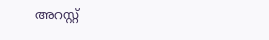അറസ്റ്റ്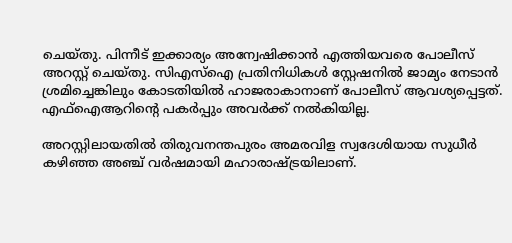ചെയ്തു. പിന്നീട് ഇക്കാര്യം അന്വേഷിക്കാന്‍ എത്തിയവരെ പോലീസ് അറസ്റ്റ് ചെയ്തു. സിഎസ്ഐ പ്രതിനിധികള്‍ സ്റ്റേഷനില്‍ ജാമ്യം നേടാന്‍ ശ്രമിച്ചെങ്കിലും കോടതിയില്‍ ഹാജരാകാനാണ് പോലീസ് ആവശ്യപ്പെട്ടത്. എഫ്ഐആറിന്റെ പകര്‍പ്പും അവര്‍ക്ക് നല്‍കിയില്ല.

അറസ്റ്റിലായതില്‍ തിരുവനന്തപുരം അമരവിള സ്വദേശിയായ സുധീര്‍ കഴിഞ്ഞ അഞ്ച് വര്‍ഷമായി മഹാരാഷ്ട്രയിലാണ്.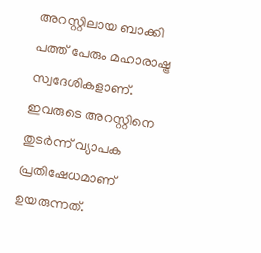അറസ്റ്റിലായ ബാക്കി പത്ത് പേരും മഹാരാഷ്ട്ര സ്വദേശികളാണ്. ഇവരുടെ അറസ്റ്റിനെ തുടര്‍ന്ന് വ്യാപക പ്രതിഷേധമാണ് ഉയരുന്നത്.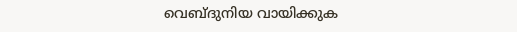വെബ്ദുനിയ വായിക്കുക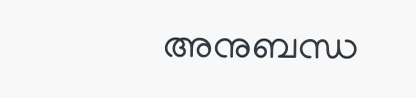അനുബന്ധ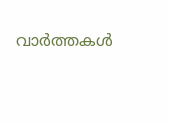വാര്‍ത്തകള്‍